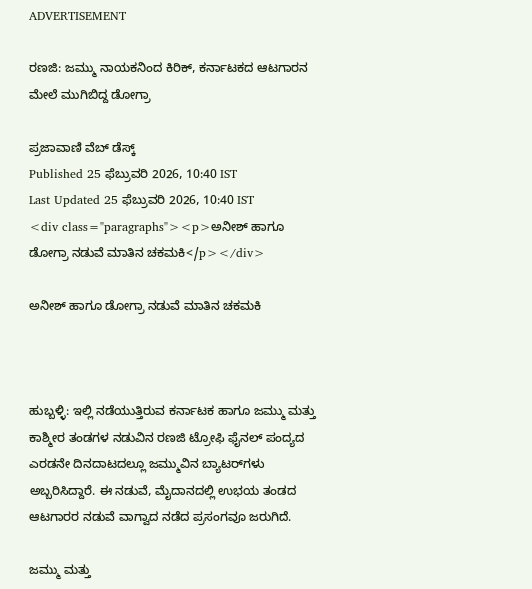ADVERTISEMENT

ರಣಜಿ: ಜಮ್ಮು ನಾಯಕನಿಂದ ಕಿರಿಕ್, ಕರ್ನಾಟಕದ ಆಟಗಾರನ ಮೇಲೆ ಮುಗಿಬಿದ್ದ ಡೋಗ್ರಾ

ಪ್ರಜಾವಾಣಿ ವೆಬ್‌ ಡೆಸ್ಕ್‌
Published 25 ಫೆಬ್ರುವರಿ 2026, 10:40 IST
Last Updated 25 ಫೆಬ್ರುವರಿ 2026, 10:40 IST
<div class="paragraphs"><p>ಅನೀಶ್ ಹಾಗೂ ಡೋಗ್ರಾ ನಡುವೆ ಮಾತಿನ ಚಕಮಕಿ</p></div>

ಅನೀಶ್ ಹಾಗೂ ಡೋಗ್ರಾ ನಡುವೆ ಮಾತಿನ ಚಕಮಕಿ



ಹುಬ್ಬಳ್ಳಿ: ಇಲ್ಲಿ ನಡೆಯುತ್ತಿರುವ ಕರ್ನಾಟಕ ಹಾಗೂ ಜಮ್ಮು ಮತ್ತು ಕಾಶ್ಮೀರ ತಂಡಗಳ ನಡುವಿನ ರಣಜಿ ಟ್ರೋಫಿ ಫೈನಲ್‌ ಪಂದ್ಯದ ಎರಡನೇ ದಿನದಾಟದಲ್ಲೂ ಜಮ್ಮುವಿನ ಬ್ಯಾಟರ್‌ಗಳು ಅಬ್ಬರಿಸಿದ್ದಾರೆ. ಈ ನಡುವೆ, ಮೈದಾನದಲ್ಲಿ ಉಭಯ ತಂಡದ ಆಟಗಾರರ ನಡುವೆ ವಾಗ್ವಾದ ನಡೆದ ಪ್ರಸಂಗವೂ ಜರುಗಿದೆ.

ಜಮ್ಮು ಮತ್ತು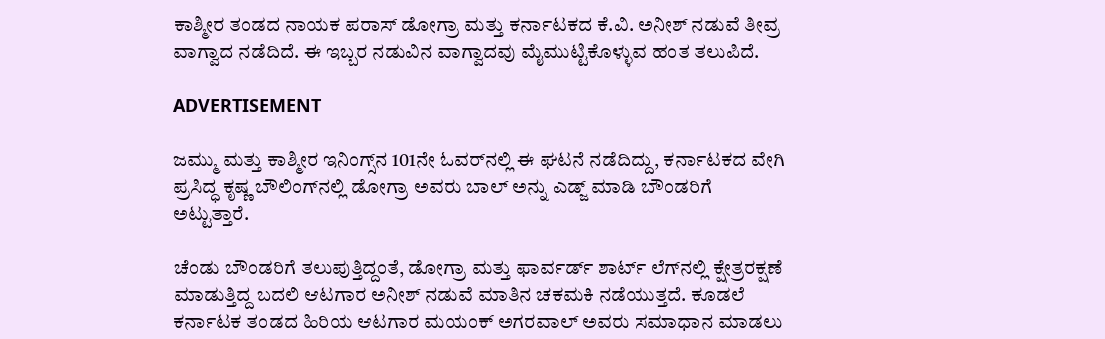ಕಾಶ್ಮೀರ ತಂಡದ ನಾಯಕ ಪರಾಸ್ ಡೋಗ್ರಾ ಮತ್ತು ಕರ್ನಾಟಕದ ಕೆ.ವಿ. ಅನೀಶ್ ನಡುವೆ ತೀವ್ರ ವಾಗ್ವಾದ ನಡೆದಿದೆ. ಈ ಇಬ್ಬರ ನಡುವಿನ ವಾಗ್ವಾದವು ಮೈಮುಟ್ಟಿಕೊಳ್ಳುವ ಹಂತ ತಲುಪಿದೆ.

ADVERTISEMENT

ಜಮ್ಮು ಮತ್ತು ಕಾಶ್ಮೀರ ಇನಿಂಗ್ಸ್‌ನ 101ನೇ ಓವರ್‌ನಲ್ಲಿ ಈ ಘಟನೆ ನಡೆದಿದ್ದು, ಕರ್ನಾಟಕದ ವೇಗಿ ಪ್ರಸಿದ್ಧ ಕೃಷ್ಣ ಬೌಲಿಂಗ್‌ನಲ್ಲಿ ಡೋಗ್ರಾ ಅವರು ಬಾಲ್ ಅನ್ನು ಎಡ್ಜ್ ಮಾಡಿ ಬೌಂಡರಿಗೆ ಅಟ್ಟುತ್ತಾರೆ.

ಚೆಂಡು ಬೌಂಡರಿಗೆ ತಲುಪುತ್ತಿದ್ದಂತೆ, ಡೋಗ್ರಾ ಮತ್ತು ಫಾರ್ವರ್ಡ್ ಶಾರ್ಟ್ ಲೆಗ್‌ನಲ್ಲಿ ಕ್ಷೇತ್ರರಕ್ಷಣೆ ಮಾಡುತ್ತಿದ್ದ ಬದಲಿ ಆಟಗಾರ ಅನೀಶ್ ನಡುವೆ ಮಾತಿನ ಚಕಮಕಿ ನಡೆಯುತ್ತದೆ. ಕೂಡಲೆ ಕರ್ನಾಟಕ ತಂಡದ ಹಿರಿಯ ಆಟಗಾರ ಮಯಂಕ್ ಅಗರವಾಲ್ ಅವರು ಸಮಾಧಾನ ಮಾಡಲು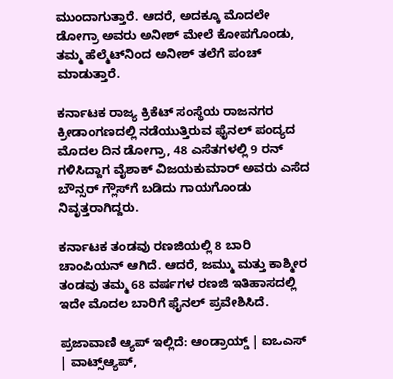ಮುಂದಾಗುತ್ತಾರೆ. ಆದರೆ, ಅದಕ್ಕೂ ಮೊದಲೇ ಡೋಗ್ರಾ ಅವರು ಅನೀಶ್ ಮೇಲೆ ಕೋಪಗೊಂಡು, ತಮ್ಮ ಹೆಲ್ಮೆಟ್‌ನಿಂದ ಅನೀಶ್ ತಲೆಗೆ ಪಂಚ್ ಮಾಡುತ್ತಾರೆ.

ಕರ್ನಾಟಕ ರಾಜ್ಯ ಕ್ರಿಕೆಟ್ ಸಂಸ್ಥೆಯ ರಾಜನಗರ ಕ್ರೀಡಾಂಗಣದಲ್ಲಿ ನಡೆಯುತ್ತಿರುವ ಫೈನಲ್ ಪಂದ್ಯದ ಮೊದಲ ದಿನ ಡೋಗ್ರಾ, 48 ಎಸೆತಗಳಲ್ಲಿ 9 ರನ್ ಗಳಿಸಿದ್ದಾಗ ವೈಶಾಕ್ ವಿಜಯಕುಮಾರ್ ಅವರು ಎಸೆದ ಬೌನ್ಸರ್ ಗ್ಲೌಸ್‌ಗೆ ಬಡಿದು ಗಾಯಗೊಂಡು ನಿವೃತ್ತರಾಗಿದ್ದರು.

ಕರ್ನಾಟಕ ತಂಡವು ರಣಜಿಯಲ್ಲಿ 8 ಬಾರಿ ಚಾಂಪಿಯನ್ ಆಗಿದೆ. ಆದರೆ, ಜಮ್ಮು ಮತ್ತು ಕಾಶ್ಮೀರ ತಂಡವು ತಮ್ಮ 68 ವರ್ಷಗಳ ರಣಜಿ ಇತಿಹಾಸದಲ್ಲಿ ಇದೇ ಮೊದಲ ಬಾರಿಗೆ ಫೈನಲ್‌ ಪ್ರವೇಶಿಸಿದೆ.

ಪ್ರಜಾವಾಣಿ ಆ್ಯಪ್ ಇಲ್ಲಿದೆ: ಆಂಡ್ರಾಯ್ಡ್ | ಐಒಎಸ್ | ವಾಟ್ಸ್ಆ್ಯಪ್,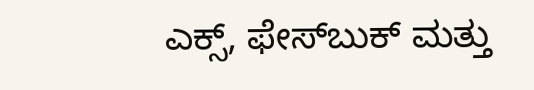ಎಕ್ಸ್, ಫೇಸ್‌ಬುಕ್ ಮತ್ತು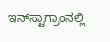ಇನ್‌ಸ್ಟಾಗ್ರಾಂನಲ್ಲಿ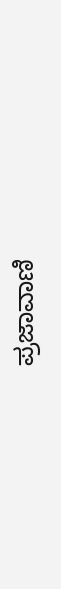ಪ್ರಜಾವಾಣಿ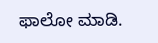ಫಾಲೋ ಮಾಡಿ.